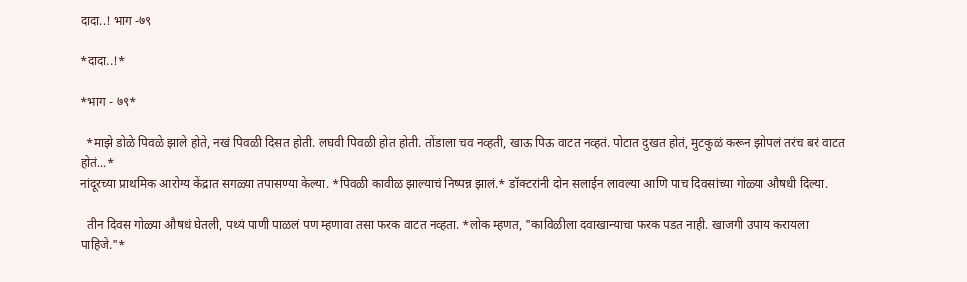दादा..! भाग -७९

*दादा..!*

*भाग - ७९*

  *माझे डोळे पिवळे झाले होते, नखं पिवळी दिसत होती. लघवी पिवळी होत होती. तोंडाला चव नव्हती, खाऊ पिऊ वाटत नव्हतं. पोटात दुखत होतं, मुटकुळं करून झोपलं तरंच बरं वाटत होतं...*
नांदूरच्या प्राथमिक आरोग्य केंद्रात सगळ्या तपासण्या केल्या. *पिवळी कावीळ झाल्याचं निष्पन्न झालं.* डॉक्टरांनी दोन सलाईन लावल्या आणि पाच दिवसांच्या गोळ्या औषधी दिल्या.

  तीन दिवस गोळ्या औषधं घेतली, पथ्यं पाणी पाळलं पण म्हणावा तसा फरक वाटत नव्हता. *लोक म्हणत, "काविळीला दवाखान्याचा फरक पडत नाही. खाजगी उपाय करायला पाहिजे."*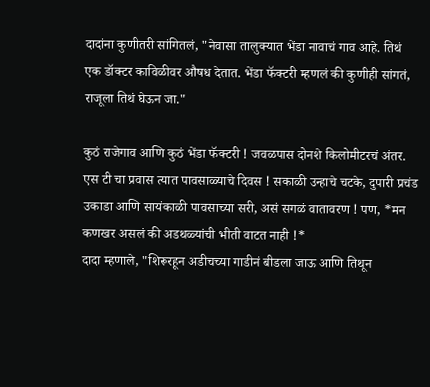दादांना कुणीतरी सांगितलं, "नेवासा तालुक्यात भेंडा नावाचं गाव आहे. तिथं एक डॉक्टर काविळीवर औषध देतात. भेंडा फॅक्टरी म्हणलं की कुणीही सांगतं, राजूला तिथं घेऊन जा."

कुठं राजेगाव आणि कुठं भेंडा फॅक्टरी ! जवळपास दोनशे किलोमीटरचं अंतर. एस टी चा प्रवास त्यात पावसाळ्याचे दिवस ! सकाळी उन्हाचे चटके, दुपारी प्रचंड उकाडा आणि सायंकाळी पावसाच्या सरी, असं सगळं वातावरण ! पण, *मन कणखर असलं की अडथळ्यांची भीती वाटत नाही !*
दादा म्हणाले, "शिरूरहून अडीचच्या गाडीनं बीडला जाऊ आणि तिथून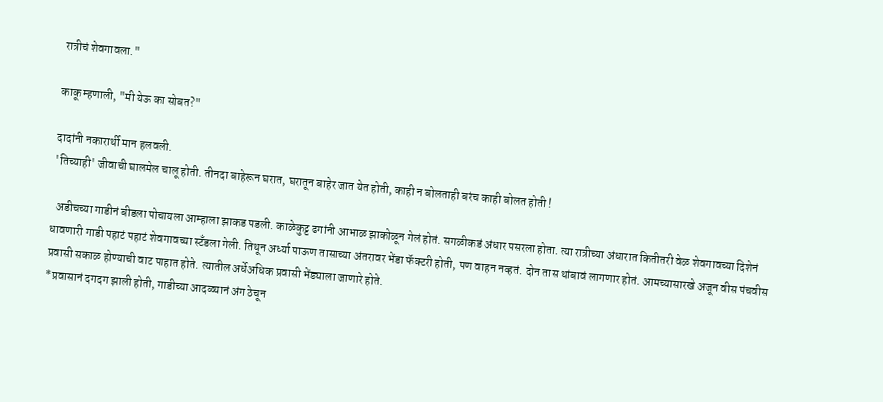रात्रीचं शेवगावला."

काकू म्हणाली, "मी येऊ का सोबत?"

दादांनी नकारार्थी मान हलवली.
'तिच्याही' जीवाची घालमेल चालू होती. तीनदा बाहेरून घरात, घरातून बाहेर जात येत होती, काही न बोलताही बरंच काही बोलत होती !

  अडीचच्या गाडीनं बीडला पोचायला आम्हाला झाकड पडली. काळेकुट्ट ढगांनी आभाळ झाकोळून गेलं होतं. सगळीकडं अंधार पसरला होता. त्या रात्रीच्या अंधारात कितीतरी वेळ शेवगावच्या दिशेनं धावणारी गाडी पहाटं पहाटं शेवगावच्या स्टँडला गेली. तिथून अर्ध्या पाऊण तासाच्या अंतरावर भेंडा फॅक्टरी होती, पण वाहन नव्हतं. दोन तास थांबावं लागणार होतं. आमच्यासारखे अजून वीस पंचवीस प्रवासी सकाळ होण्याची वाट पाहात होते. त्यातील अर्धेअधिक प्रवासी भेंड्याला जाणारे होते.
*प्रवासानं दगदग झाली होती, गाडीच्या आदळ्यानं अंग ठेचून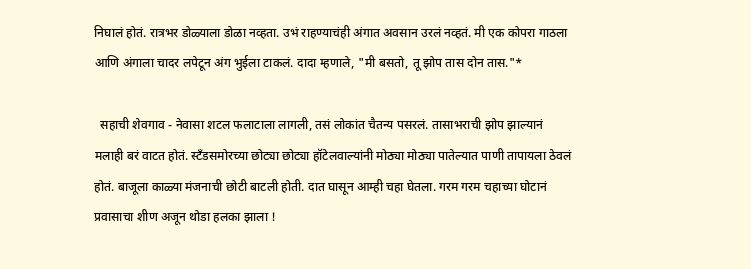निघालं होतं. रात्रभर डोळ्याला डोळा नव्हता. उभं राहण्याचंही अंगात अवसान उरलं नव्हतं. मी एक कोपरा गाठला आणि अंगाला चादर लपेटून अंग भुईला टाकलं. दादा म्हणाले, "मी बसतो, तू झोप तास दोन तास."*

  सहाची शेवगाव - नेवासा शटल फलाटाला लागली, तसं लोकांत चैतन्य पसरलं. तासाभराची झोप झाल्यानं मलाही बरं वाटत होतं. स्टँडसमोरच्या छोट्या छोट्या हॉटेलवाल्यांनी मोठ्या मोठ्या पातेल्यात पाणी तापायला ठेवलं होतं. बाजूला काळ्या मंजनाची छोटी बाटली होती. दात घासून आम्ही चहा घेतला. गरम गरम चहाच्या घोटानं प्रवासाचा शीण अजून थोडा हलका झाला !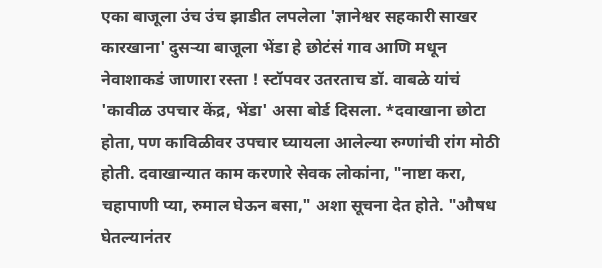एका बाजूला उंच उंच झाडीत लपलेला 'ज्ञानेश्वर सहकारी साखर कारखाना' दुसऱ्या बाजूला भेंडा हे छोटंसं गाव आणि मधून नेवाशाकडं जाणारा रस्ता ! स्टॉपवर उतरताच डॉ. वाबळे यांचं 'कावीळ उपचार केंद्र, भेंडा' असा बोर्ड दिसला. *दवाखाना छोटा होता, पण काविळीवर उपचार घ्यायला आलेल्या रुग्णांची रांग मोठी होती. दवाखान्यात काम करणारे सेवक लोकांना, "नाष्टा करा, चहापाणी प्या, रुमाल घेऊन बसा," अशा सूचना देत होते. "औषध घेतल्यानंतर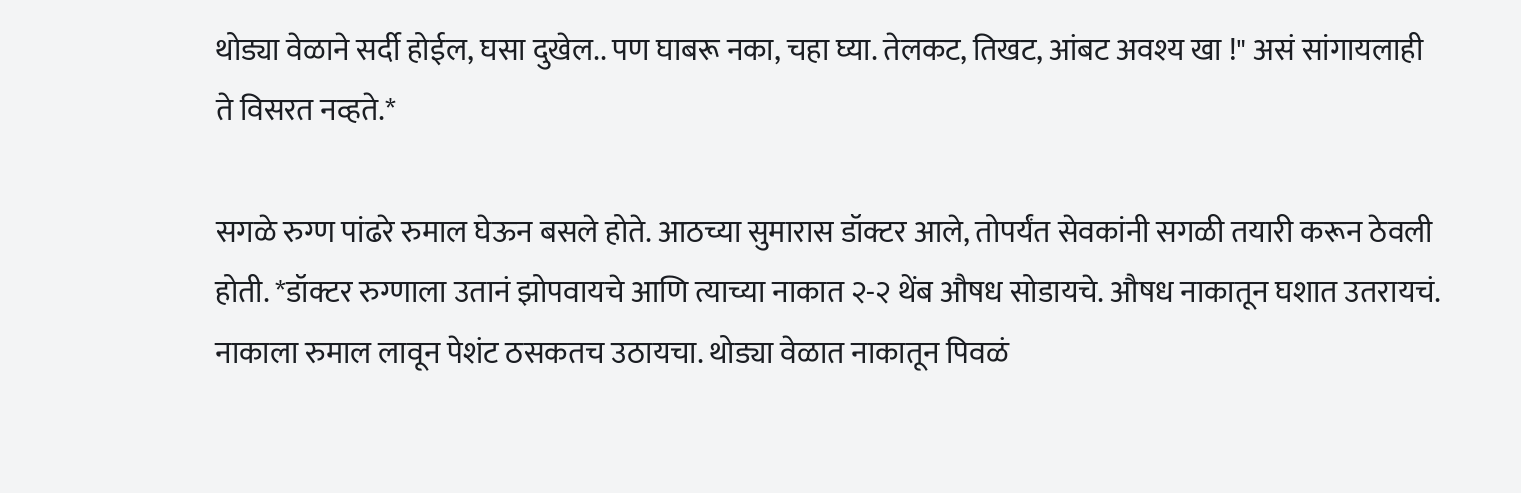थोड्या वेळाने सर्दी होईल, घसा दुखेल.. पण घाबरू नका, चहा घ्या. तेलकट, तिखट, आंबट अवश्य खा !" असं सांगायलाही ते विसरत नव्हते.*

सगळे रुग्ण पांढरे रुमाल घेऊन बसले होते. आठच्या सुमारास डॉक्टर आले, तोपर्यंत सेवकांनी सगळी तयारी करून ठेवली होती. *डॉक्टर रुग्णाला उतानं झोपवायचे आणि त्याच्या नाकात २-२ थेंब औषध सोडायचे. औषध नाकातून घशात उतरायचं. नाकाला रुमाल लावून पेशंट ठसकतच उठायचा. थोड्या वेळात नाकातून पिवळं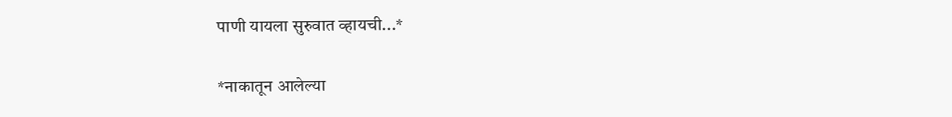पाणी यायला सुरुवात व्हायची...*

*नाकातून आलेल्या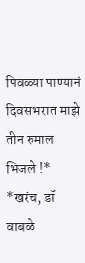पिवळ्या पाण्यानं दिवसभरात माझे तीन रुमाल भिजले !*
*खरंच, डॉ वाबळे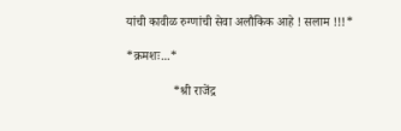यांची कावीळ रुग्णांची सेवा अलौकिक आहे ! सलाम !!!*

*क्रमशः...*

               *श्री राजेंद्र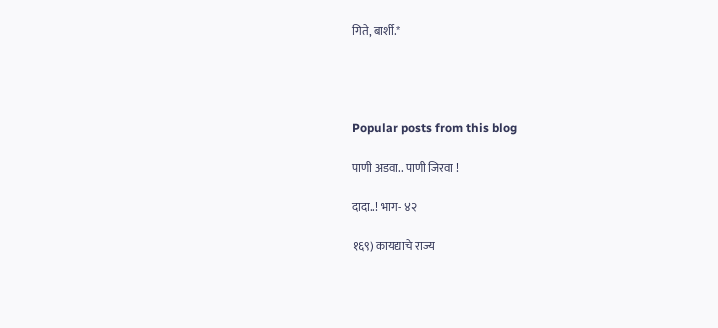गिते, बार्शी.*




Popular posts from this blog

पाणी अडवा.. पाणी जिरवा !

दादा..! भाग- ४२

१६९) कायद्याचे राज्य